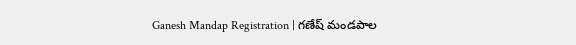Ganesh Mandap Registration | గణేష్ మండపాల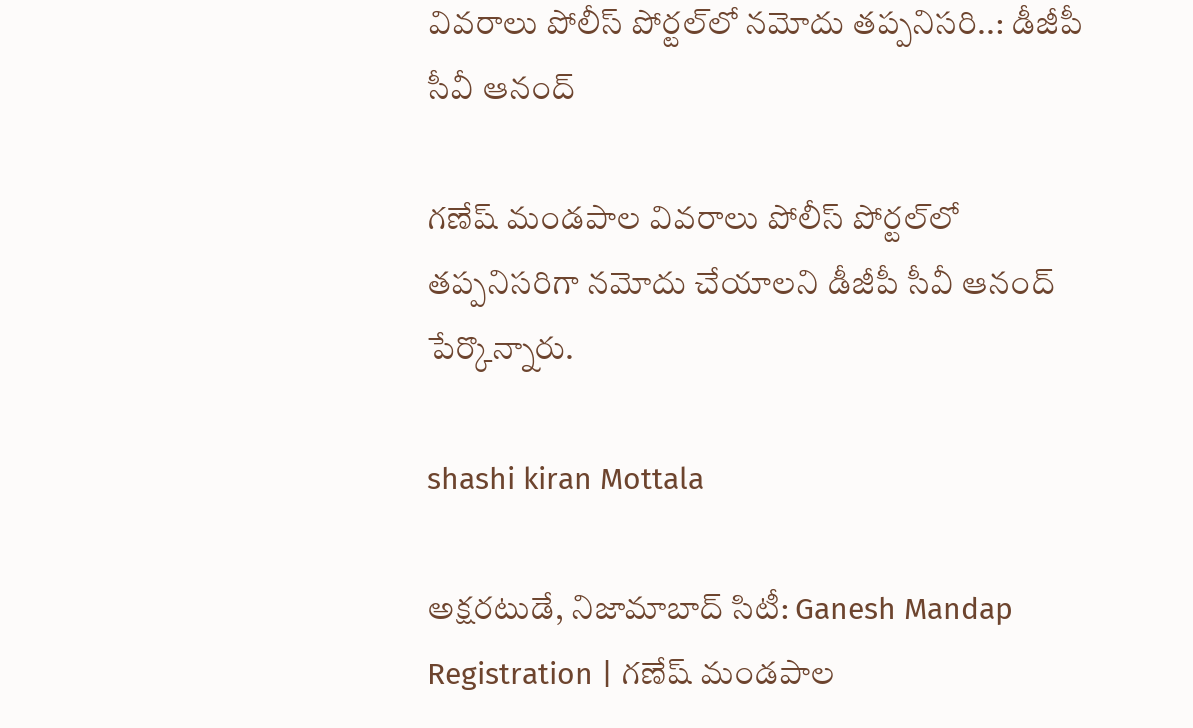వివరాలు పోలీస్ పోర్టల్‌లో నమోదు తప్పనిసరి..: డీజీపీ సీవీ ఆనంద్

గణేష్ మండపాల వివరాలు పోలీస్ పోర్టల్‌లో తప్పనిసరిగా నమోదు చేయాలని డీజీపీ సీవీ ఆనంద్ పేర్కొన్నారు.

shashi kiran Mottala

అక్షరటుడే, నిజామాబాద్ సిటీ: Ganesh Mandap Registration | గణేష్ మండపాల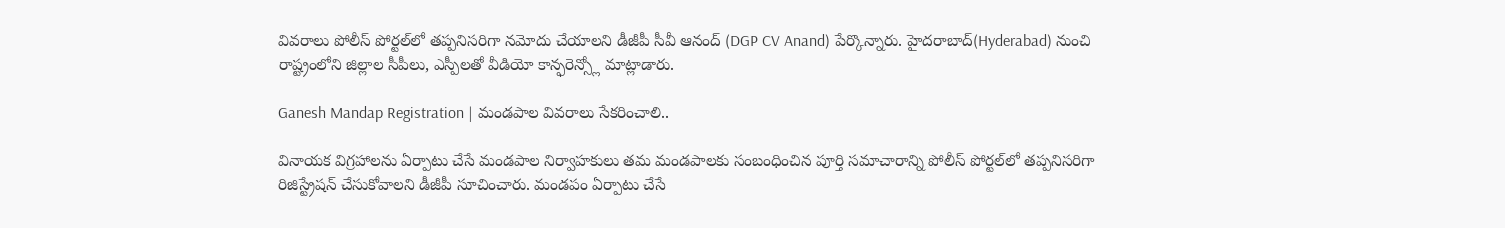వివరాలు పోలీస్ పోర్టల్‌లో తప్పనిసరిగా నమోదు చేయాలని డీజీపీ సీవీ ఆనంద్ (DGP CV Anand) పేర్కొన్నారు. హైదరాబాద్(Hyderabad) నుంచి రాష్ట్రంలోని జిల్లాల సీపీలు, ఎస్పీలతో వీడియో కాన్ఫరెన్స్లో మాట్లాడారు.

Ganesh Mandap Registration | మండపాల వివరాలు సేకరించాలి..

వినాయక విగ్రహాలను ఏర్పాటు చేసే మండపాల నిర్వాహకులు తమ మండపాలకు సంబంధించిన పూర్తి సమాచారాన్ని పోలీస్ పోర్టల్‌లో తప్పనిసరిగా రిజిస్ట్రేషన్ చేసుకోవాలని డీజీపీ సూచించారు. మండపం ఏర్పాటు చేసే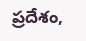ప్రదేశం,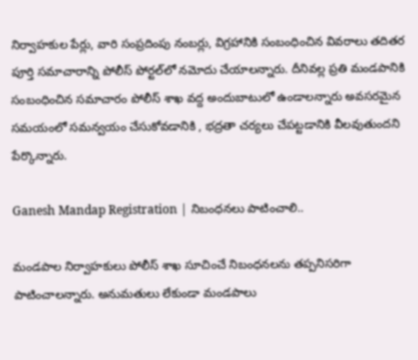నిర్వాహకుల పేర్లు, వారి సంప్రదింపు నంబర్లు, విగ్రహానికి సంబంధించిన వివరాలు తదితర పూర్తి సమాచారాన్ని పోలీస్ పోర్టల్‌లో నమోదు చేయాలన్నారు. దీనివల్ల ప్రతి మండపానికి సంబంధించిన సమాచారం పోలీస్ శాఖ వద్ద అందుబాటులో ఉండాలన్నారు అవసరమైన సమయంలో సమన్వయం చేసుకోవడానికి , భద్రతా చర్యలు చేపట్టడానికి వీలవుతుందని పేర్కొన్నారు.

Ganesh Mandap Registration | నిబంధనలు పాటించాలి..

మండపాల నిర్వాహకులు పోలీస్ శాఖ సూచించే నిబంధనలను తప్పనిసరిగా పాటించాలన్నారు. అనుమతులు లేకుండా మండపాలు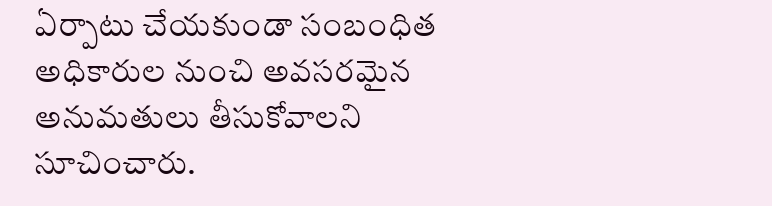ఏర్పాటు చేయకుండా సంబంధిత అధికారుల నుంచి అవసరమైన అనుమతులు తీసుకోవాలని సూచించారు.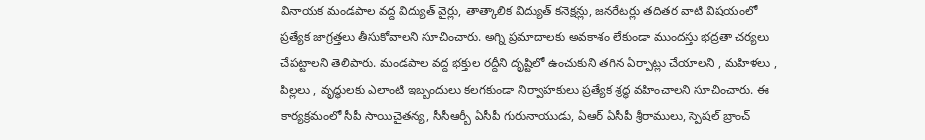వినాయక మండపాల వద్ద విద్యుత్ వైర్లు, తాత్కాలిక విద్యుత్ కనెక్షన్లు, జనరేటర్లు తదితర వాటి విషయంలో ప్రత్యేక జాగ్రత్తలు తీసుకోవాలని సూచించారు. అగ్ని ప్రమాదాలకు అవకాశం లేకుండా ముందస్తు భద్రతా చర్యలు చేపట్టాలని తెలిపారు. మండపాల వద్ద భక్తుల రద్దీని దృష్టిలో ఉంచుకుని తగిన ఏర్పాట్లు చేయాలని , మహిళలు , పిల్లలు , వృద్ధులకు ఎలాంటి ఇబ్బందులు కలగకుండా నిర్వాహకులు ప్రత్యేక శ్రద్ధ వహించాలని సూచించారు. ఈ కార్యక్రమంలో సీపీ సాయిచైతన్య, సీసీఆర్బీ ఏసీపీ గురునాయుడు, ఏఆర్ ఏసీపీ శ్రీరాములు, స్పెషల్ బ్రాంచ్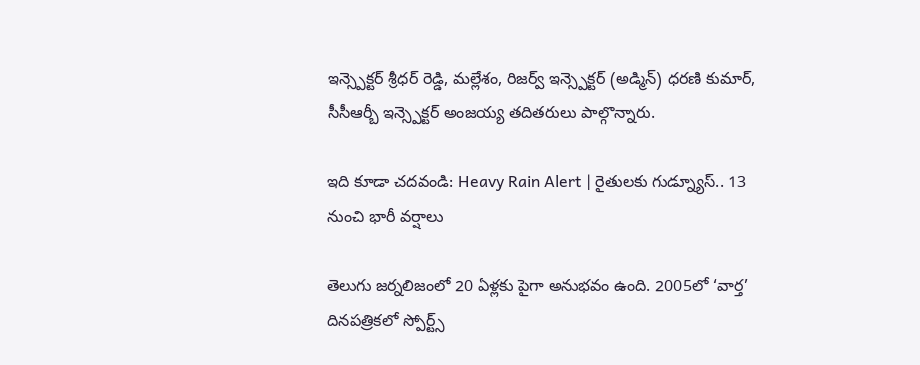ఇన్స్పెక్టర్ శ్రీధర్ రెడ్డి, మల్లేశం, రిజర్వ్ ఇన్స్పెక్టర్ (అడ్మిన్) ధరణి కుమార్, సీసీఆర్బీ ఇన్స్పెక్టర్ అంజయ్య తదితరులు పాల్గొన్నారు.

ఇది కూడా చదవండి: Heavy Rain Alert | రైతులకు గుడ్న్యూస్.. 13 నుంచి భారీ వర్షాలు

తెలుగు జర్నలిజంలో 20 ఏళ్లకు పైగా అనుభవం ఉంది. 2005లో ‘వార్త’ దినపత్రికలో స్పోర్ట్స్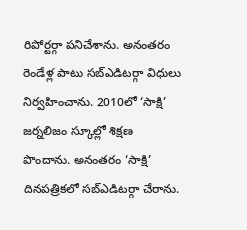రిపోర్టర్గా పనిచేశాను. అనంతరం రెండేళ్ల పాటు సబ్ఎడిటర్గా విధులు నిర్వహించాను. 2010లో ‘సాక్షి’ జర్నలిజం స్కూల్లో శిక్షణ పొందాను. అనంతరం ‘సాక్షి’ దినపత్రికలో సబ్ఎడిటర్గా చేరాను.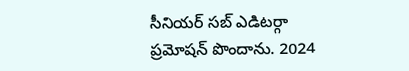సీనియర్ సబ్ ఎడిటర్గా ప్రమోషన్ పొందాను. 2024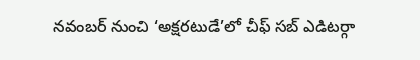నవంబర్ నుంచి ‘అక్షరటుడే’లో చీఫ్ సబ్ ఎడిటర్గా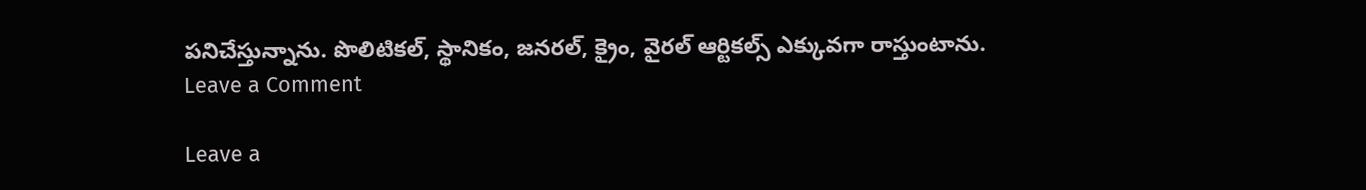పనిచేస్తున్నాను. పొలిటికల్, స్థానికం, జనరల్, క్రైం, వైరల్ ఆర్టికల్స్ ఎక్కువగా రాస్తుంటాను.
Leave a Comment

Leave a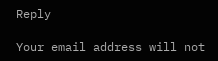Reply

Your email address will not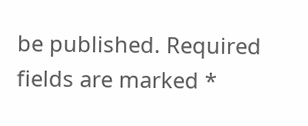be published. Required fields are marked *